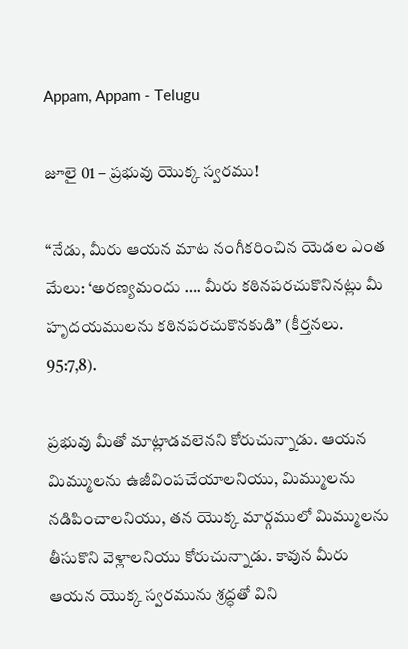Appam, Appam - Telugu

జూలై 01 – ప్రభువు యొక్క స్వరము!

“నేడు, మీరు ఆయన మాట నంగీకరించిన యెడల ఎంత మేలు: ‘అరణ్యమందు …. మీరు కఠినపరచుకొనినట్లు మీ హృదయములను కఠినపరచుకొనకుడి” (కీర్తనలు. 95:7,8).

ప్రభువు మీతో మాట్లాడవలెనని కోరుచున్నాడు. ఆయన మిమ్ములను ఉజీవింపచేయాలనియు, మిమ్ములను నడిపించాలనియు, తన యొక్క మార్గములో మిమ్ములను తీసుకొని వెళ్లాలనియు కోరుచున్నాడు. కావున మీరు ఆయన యొక్క స్వరమును శ్రద్ధతో విని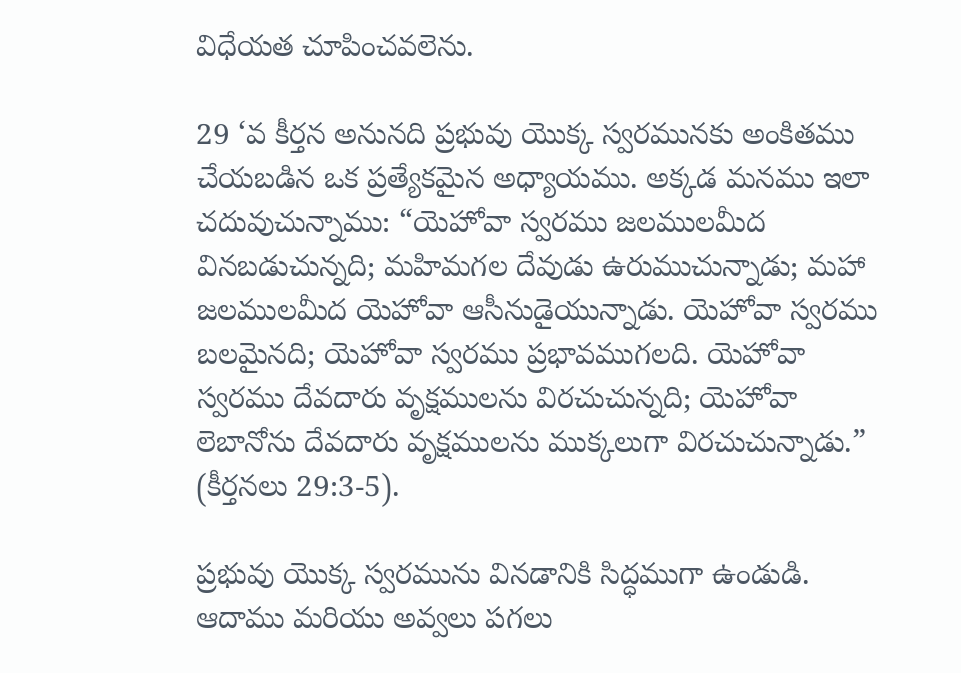విధేయత చూపించవలెను.

29 ‘వ కీర్తన అనునది ప్రభువు యొక్క స్వరమునకు అంకితము చేయబడిన ఒక ప్రత్యేకమైన అధ్యాయము. అక్కడ మనము ఇలా చదువుచున్నాము: “యెహోవా స్వరము జలములమీద వినబడుచున్నది; మహిమగల దేవుడు ఉరుముచున్నాడు; మహా జలములమీద యెహోవా ఆసీనుడైయున్నాడు. యెహోవా స్వరము బలమైనది; యెహోవా స్వరము ప్రభావముగలది. యెహోవా స్వరము దేవదారు వృక్షములను విరచుచున్నది; యెహోవా లెబానోను దేవదారు వృక్షములను ముక్కలుగా విరచుచున్నాడు.” (కీర్తనలు 29:3-5).

ప్రభువు యొక్క స్వరమును వినడానికి సిద్ధముగా ఉండుడి. ఆదాము మరియు అవ్వలు పగలు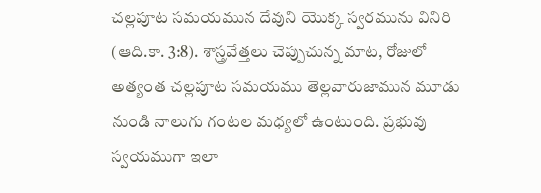చల్లపూట సమయమున దేవుని యొక్క స్వరమును వినిరి (ఆది.కా. 3:8). శాస్త్రవేత్తలు చెప్పుచున్న మాట, రోజులో అత్యంత చల్లపూట సమయము తెల్లవారుజామున మూడు నుండి నాలుగు గంటల మధ్యలో ఉంటుంది. ప్రభువు స్వయముగా ఇలా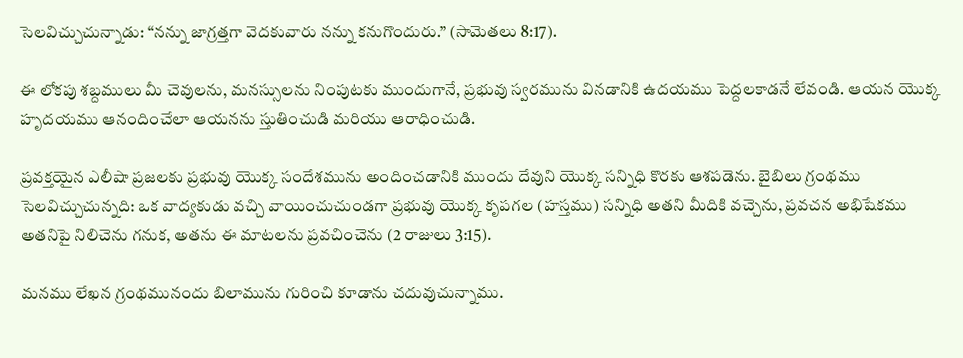సెలవిచ్చుచున్నాడు: “నన్ను జాగ్రత్తగా వెదకువారు నన్ను కనుగొందురు.” (సామెతలు 8:17).

ఈ లోకపు శబ్దములు మీ చెవులను, మనస్సులను నింపుటకు ముందుగానే, ప్రభువు స్వరమును వినడానికి ఉదయము పెద్దలకాడనే లేవండి. ఆయన యొక్క హృదయము ఆనందించేలా ఆయనను స్తుతించుడి మరియు ఆరాధించుడి.

ప్రవక్తయైన ఎలీషా ప్రజలకు ప్రభువు యొక్క సందేశమును అందించడానికి ముందు దేవుని యొక్క సన్నిధి కొరకు ఆశపడెను. బైబిలు గ్రంథము సెలవిచ్చుచున్నది: ఒక వాద్యకుడు వచ్చి వాయించుచుండగా ప్రభువు యొక్క కృపగల (హస్తము) సన్నిధి అతని మీదికి వచ్చెను, ప్రవచన అభిషేకము అతనిపై నిలిచెను గనుక, అతను ఈ మాటలను ప్రవచించెను (2 రాజులు 3:15).

మనము లేఖన గ్రంథమునందు బిలామును గురించి కూడాను చదువుచున్నాము.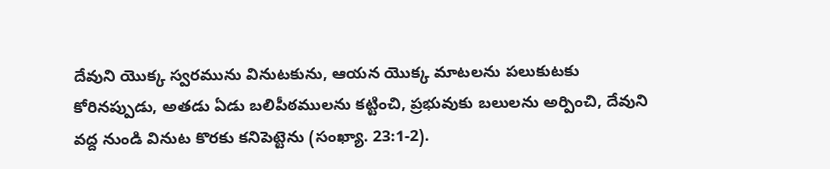దేవుని యొక్క స్వరమును వినుటకును, ఆయన యొక్క మాటలను పలుకుటకు కోరినప్పుడు, అతడు ఏడు బలిపీఠములను కట్టించి, ప్రభువుకు బలులను అర్పించి, దేవుని వద్ద నుండి వినుట కొరకు కనిపెట్టెను (సంఖ్యా. 23:1-2).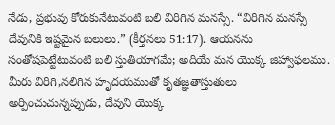నేడు, ప్రభువు కోరుకునేటువంటి బలి విరిగిన మనస్సే. “విరిగిన మనస్సే దేవునికి ఇష్టమైన బలులు.” (కీర్తనలు 51:17). ఆయనను సంతోషపెట్టేటువంటి బలి స్తుతియాగమే; అదియే మన యొక్క జిహ్వాఫలము. మీరు విరిగి,నలిగిన హృదయముతో కృతజ్ఞతాస్తుతులు అర్పించుచున్నప్పుడు, దేవుని యొక్క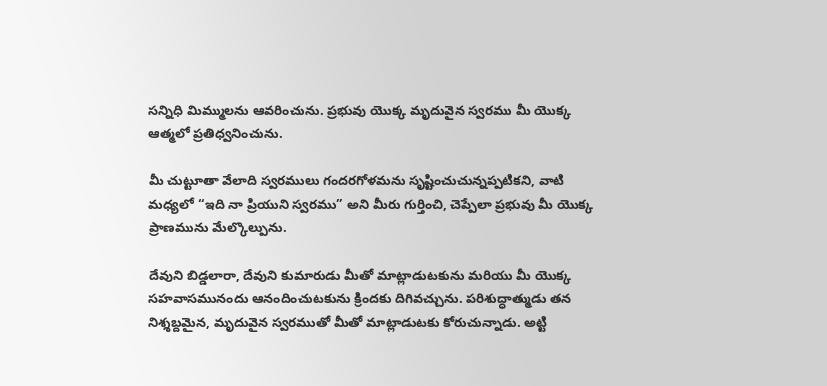సన్నిధి మిమ్ములను ఆవరించును. ప్రభువు యొక్క మృదువైన స్వరము మీ యొక్క ఆత్మలో ప్రతిధ్వనించును.

మీ చుట్టూతా వేలాది స్వరములు గందరగోళమను సృష్టించుచున్నప్పటికని, వాటి మధ్యలో “ఇది నా ప్రియుని స్వరము” అని మీరు గుర్తించి, చెప్పేలా ప్రభువు మీ యొక్క ప్రాణమును మేల్కొల్పును.

దేవుని బిడ్డలారా, దేవుని కుమారుడు మీతో మాట్లాడుటకును మరియు మీ యొక్క సహవాసమునందు ఆనందించుటకును క్రిందకు దిగివచ్చును. పరిశుద్ధాత్ముడు తన నిశ్శబ్దమైన, మృదువైన స్వరముతో మీతో మాట్లాడుటకు కోరుచున్నాడు. అట్టి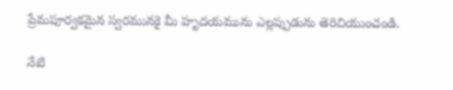ప్రేమపూర్వకమైన స్వరమునకై మీ హృదయమును ఎల్లప్పుడును తెరిచియుంచండి.

నేటి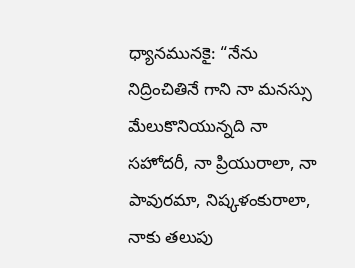ధ్యానమునకై: “నేను నిద్రించితినే గాని నా మనస్సు మేలుకొనియున్నది నా సహోదరీ, నా ప్రియురాలా, నా పావురమా, నిష్కళంకురాలా, నాకు తలుపు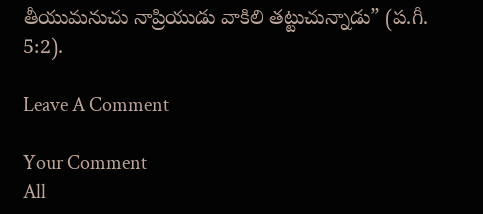తీయుమనుచు నాప్రియుడు వాకిలి తట్టుచున్నాడు” (ప.గీ. 5:2).

Leave A Comment

Your Comment
All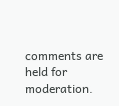comments are held for moderation.